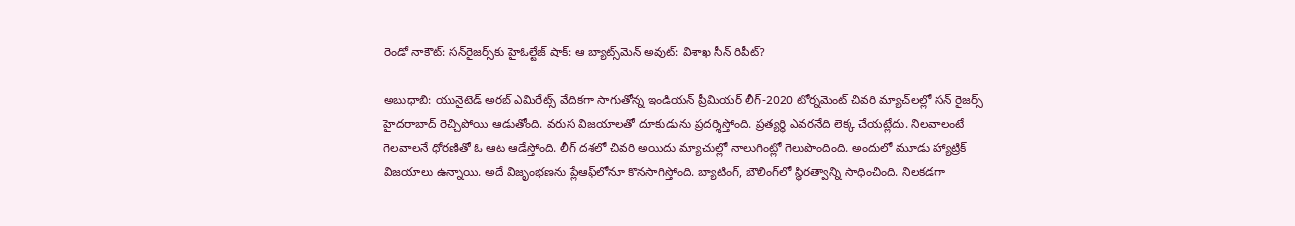రెండో నాకౌట్: సన్‌రైజర్స్‌కు హైఓల్టేజ్ షాక్: ఆ బ్యాట్స్‌మెన్ అవుట్: విశాఖ సీన్ రిపీట్?

అబుధాబి: యునైటెడ్ అరబ్ ఎమిరేట్స్ వేదికగా సాగుతోన్న ఇండియన్ ప్రీమియర్ లీగ్-2020 టోర్నమెంట్ చివరి మ్యాచ్‌లల్లో సన్ రైజర్స్ హైదరాబాద్ రెచ్చిపోయి ఆడుతోంది. వరుస విజయాలతో దూకుడును ప్రదర్శిస్తోంది. ప్రత్యర్థి ఎవరనేది లెక్క చేయట్లేదు. నిలవాలంటే గెలవాలనే ధోరణితో ఓ ఆట ఆడేస్తోంది. లీగ్ దశలో చివరి అయిదు మ్యాచుల్లో నాలుగింట్లో గెలుపొందింది. అందులో మూడు హ్యాట్రిక్ విజయాలు ఉన్నాయి. అదే విజృంభణను ప్లేఆఫ్‌లోనూ కొనసాగిస్తోంది. బ్యాటింగ్, బౌలింగ్‌లో స్థిరత్వాన్ని సాధించింది. నిలకడగా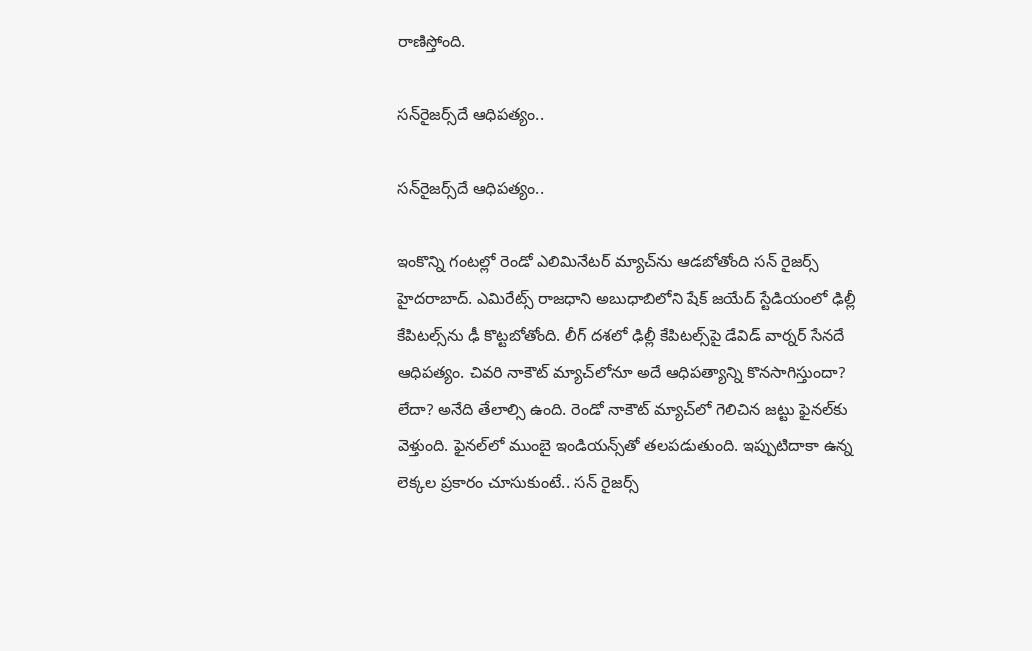రాణిస్తోంది.

సన్‌రైజర్స్‌దే ఆధిపత్యం..

సన్‌రైజర్స్‌దే ఆధిపత్యం..

ఇంకొన్ని గంటల్లో రెండో ఎలిమినేటర్ మ్యాచ్‌ను ఆడబోతోంది సన్ రైజర్స్ హైదరాబాద్. ఎమిరేట్స్ రాజధాని అబుధాబిలోని షేక్ జయేద్ స్టేడియంలో ఢిల్లీ కేపిటల్స్‌ను ఢీ కొట్టబోతోంది. లీగ్ దశలో ఢిల్లీ కేపిటల్స్‌పై డేవిడ్ వార్నర్ సేనదే ఆధిపత్యం. చివరి నాకౌట్ మ్యాచ్‌లోనూ అదే ఆధిపత్యాన్ని కొనసాగిస్తుందా? లేదా? అనేది తేలాల్సి ఉంది. రెండో నాకౌట్ మ్యాచ్‌లో గెలిచిన జట్టు ఫైనల్‌కు వెళ్తుంది. ఫైనల్‌లో ముంబై ఇండియన్స్‌తో తలపడుతుంది. ఇప్పుటిదాకా ఉన్న లెక్కల ప్రకారం చూసుకుంటే.. సన్ రైజర్స్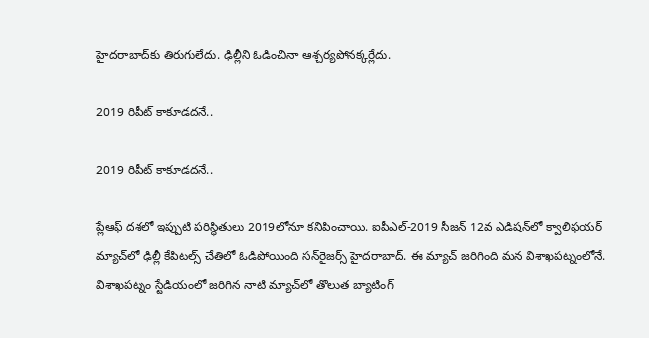హైదరాబాద్‌కు తిరుగులేదు. ఢిల్లీని ఓడించినా ఆశ్చర్యపోనక్కర్లేదు.

2019 రిపీట్ కాకూడదనే..

2019 రిపీట్ కాకూడదనే..

ప్లేఆఫ్ దశలో ఇప్పుటి పరిస్థితులు 2019లోనూ కనిపించాయి. ఐపీఎల్-2019 సీజన్ 12వ ఎడిషన్‌లో క్వాలిఫయర్ మ్యాచ్‌లో ఢిల్లీ కేపిటల్స్ చేతిలో ఓడిపోయింది సన్‌రైజర్స్ హైదరాబాద్. ఈ మ్యాచ్‌ జరిగింది మన విశాఖపట్నంలోనే. విశాఖపట్నం స్టేడియంలో జరిగిన నాటి మ్యాచ్‌లో తొలుత బ్యాటింగ్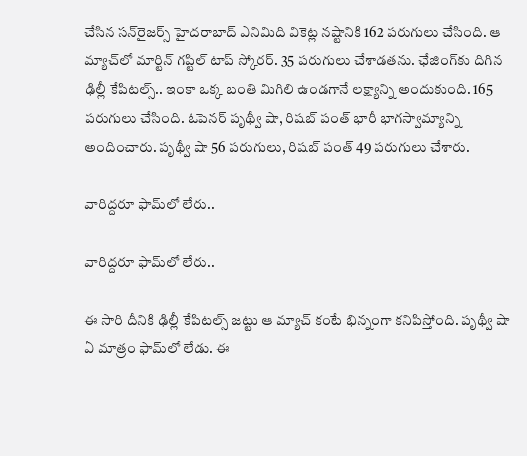చేసిన సన్‌రైజర్స్ హైదరాబాద్ ఎనిమిది వికెట్ల నష్టానికి 162 పరుగులు చేసింది. ఆ మ్యాచ్‌లో మార్టిన్ గప్టిల్ టాప్ స్కోరర్. 35 పరుగులు చేశాడతను. ఛేజింగ్‌కు దిగిన ఢిల్లీ కేపిటల్స్.. ఇంకా ఒక్క బంతి మిగిలి ఉండగానే లక్ష్యాన్ని అందుకుంది. 165 పరుగులు చేసింది. ఓపెనర్ పృథ్వీ షా, రిషబ్ పంత్ భారీ భాగస్వామ్యాన్ని అందించారు. పృథ్వీ షా 56 పరుగులు, రిషబ్ పంత్ 49 పరుగులు చేశారు.

వారిద్దరూ ఫామ్‌లో లేరు..

వారిద్దరూ ఫామ్‌లో లేరు..

ఈ సారి దీనికి ఢిల్లీ కేపిటల్స్ జట్టు ఆ మ్యాచ్‌ కంటే భిన్నంగా కనిపిస్తోంది. పృథ్వీ షా ఏ మాత్రం ఫామ్‌లో లేడు. ఈ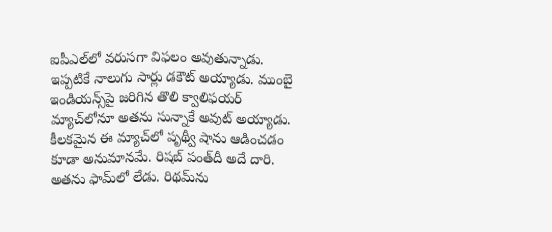ఐపీఎల్‌లో వరుసగా విఫలం అవుతున్నాడు. ఇప్పటికే నాలుగు సార్లు డకౌట్ అయ్యాడు. ముంబై ఇండియన్స్‌పై జరిగిన తొలి క్వాలిఫయర్ మ్యాచ్‌లోనూ అతను సున్నాకే అవుట్ అయ్యాడు. కీలకమైన ఈ మ్యాచ్‌లో పృథ్వీ షాను ఆడించడం కూడా అనుమానమే. రిషబ్ పంత్‌దీ అదే దారి. అతను ఫామ్‌లో లేడు. రిథమ్‌ను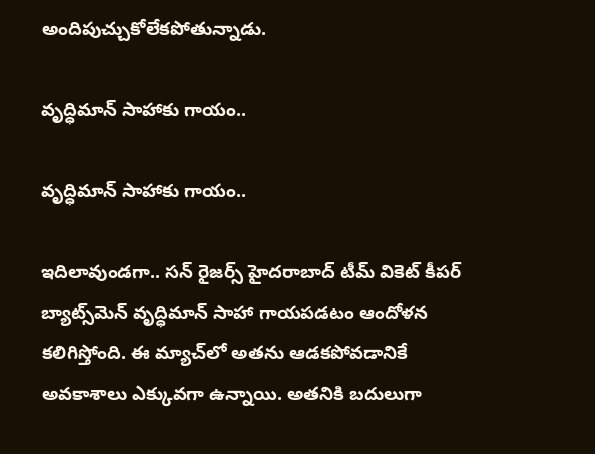అందిపుచ్చుకోలేకపోతున్నాడు.

వృద్ధిమాన్ సాహాకు గాయం..

వృద్ధిమాన్ సాహాకు గాయం..

ఇదిలావుండగా.. సన్ రైజర్స్ హైదరాబాద్‌ టీమ్ వికెట్ కీపర్ బ్యాట్స్‌మెన్ వృద్ధిమాన్ సాహా గాయపడటం ఆందోళన కలిగిస్తోంది. ఈ మ్యాచ్‌లో అతను ఆడకపోవడానికే అవకాశాలు ఎక్కువగా ఉన్నాయి. అతనికి బదులుగా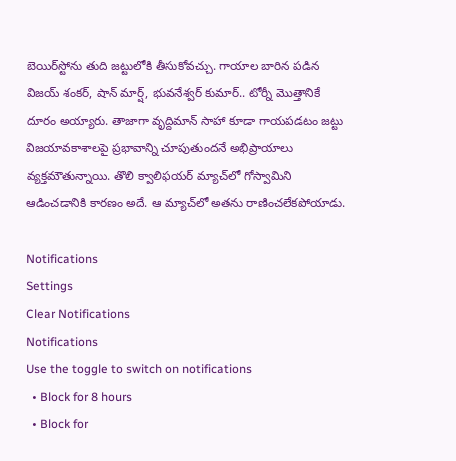బెయిర్‌స్టోను తుది జట్టులోకి తీసుకోవచ్చు. గాయాల బారిన పడిన విజయ్ శంకర్, షాన్ మార్ష్, భువనేశ్వర్ కుమార్.. టోర్నీ మొత్తానికే దూరం అయ్యారు. తాజాగా వృద్దిమాన్ సాహా కూడా గాయపడటం జట్టు విజయావకాశాలపై ప్రభావాన్ని చూపుతుందనే అభిప్రాయాలు వ్యక్తమౌతున్నాయి. తొలి క్వాలిఫయర్ మ్యాచ్‌లో గోస్వామిని ఆడించడానికి కారణం అదే. ఆ మ్యాచ్‌లో అతను రాణించలేకపోయాడు.

Notifications
Settings
Clear Notifications
Notifications
Use the toggle to switch on notifications
  • Block for 8 hours
  • Block for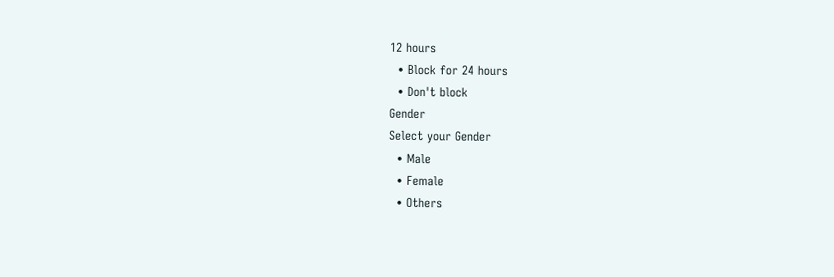12 hours
  • Block for 24 hours
  • Don't block
Gender
Select your Gender
  • Male
  • Female
  • Others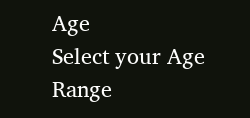Age
Select your Age Range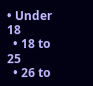• Under 18
  • 18 to 25
  • 26 to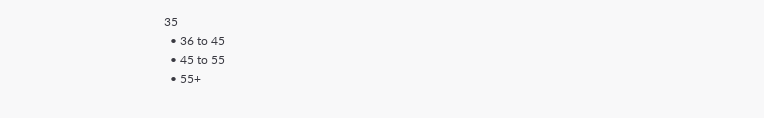35
  • 36 to 45
  • 45 to 55
  • 55+